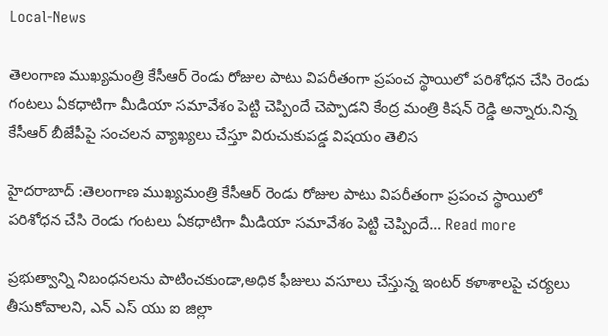Local-News

తెలంగాణ ముఖ్యమంత్రి కేసీఆర్‌ రెండు రోజుల పాటు విపరీతంగా ప్రపంచ స్థాయిలో పరిశోధన చేసి రెండు గంటలు ఏకధాటిగా మీడియా సమావేశం పెట్టి చెప్పిందే చెప్పాడని కేంద్ర మంత్రి కిషన్‌ రెడ్డి అన్నారు.నిన్న కేసీఆర్‌ బీజేపీపై సంచలన వ్యాఖ్యలు చేస్తూ విరుచుకుపడ్డ విషయం తెలిస

హైదరాబాద్ :తెలంగాణ ముఖ్యమంత్రి కేసీఆర్‌ రెండు రోజుల పాటు విపరీతంగా ప్రపంచ స్థాయిలో పరిశోధన చేసి రెండు గంటలు ఏకధాటిగా మీడియా సమావేశం పెట్టి చెప్పిందే… Read more

ప్రభుత్వాన్ని నిబంధనలను పాటించకుండా,అధిక ఫీజులు వసూలు చేస్తున్న ఇంటర్ కళాశాలపై చర్యలు తీసుకోవాలని, ఎన్ ఎస్ యు ఐ జిల్లా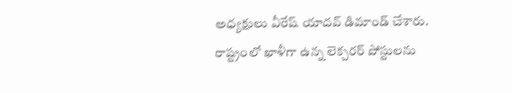అధ్యక్షులు వీరేష్ యాదవ్ డిమాండ్ చేశారు. రాష్ట్రంలో ఖాళీగా ఉన్న లెక్చరర్ పోస్టులను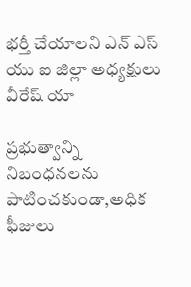భర్తీ చేయాలని ఎన్ ఎస్ యు ఐ జిల్లా అధ్యక్షులు వీరేష్ యా

ప్రభుత్వాన్ని నిబంధనలను పాటించకుండా,అధిక ఫీజులు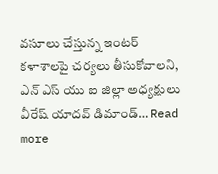వసూలు చేస్తున్న ఇంటర్ కళాశాలపై చర్యలు తీసుకోవాలని, ఎన్ ఎస్ యు ఐ జిల్లా అధ్యక్షులు వీరేష్ యాదవ్ డిమాండ్… Read more